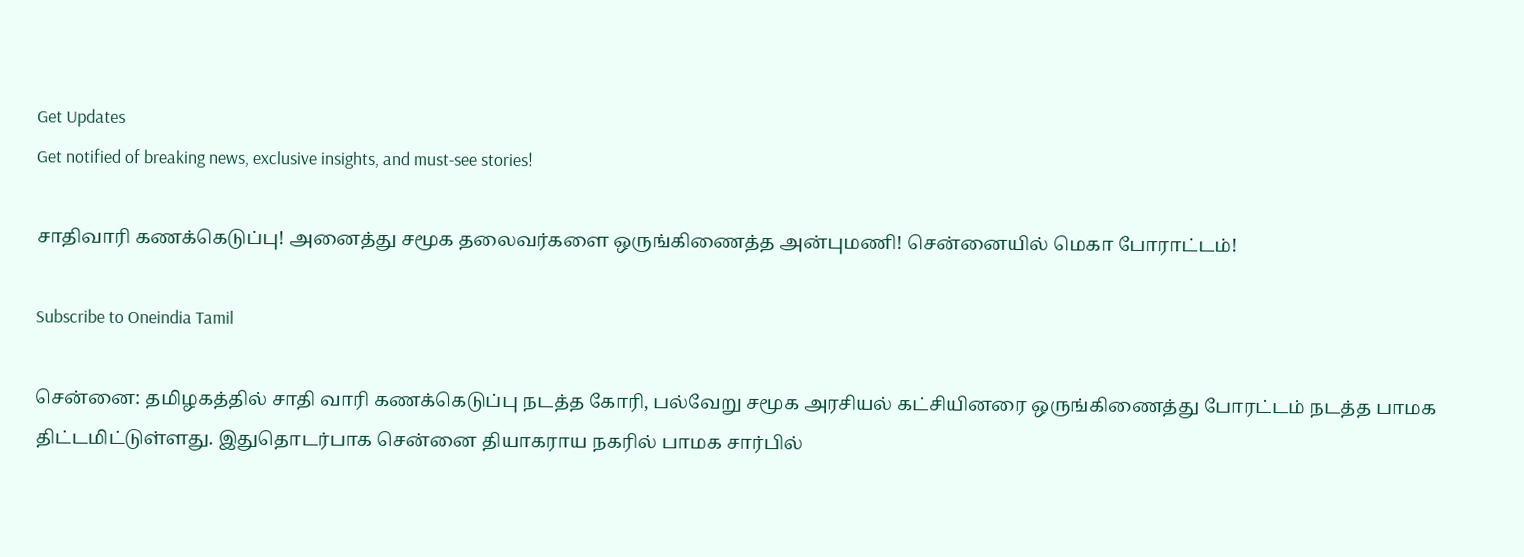Get Updates
Get notified of breaking news, exclusive insights, and must-see stories!

சாதிவாரி கணக்கெடுப்பு! அனைத்து சமூக தலைவர்களை ஒருங்கிணைத்த அன்புமணி! சென்னையில் மெகா போராட்டம்!

Subscribe to Oneindia Tamil

சென்னை: தமிழகத்தில் சாதி வாரி கணக்கெடுப்பு நடத்த கோரி, பல்வேறு சமூக அரசியல் கட்சியினரை ஒருங்கிணைத்து போரட்டம் நடத்த பாமக திட்டமிட்டுள்ளது. இதுதொடர்பாக சென்னை தியாகராய நகரில் பாமக சார்பில்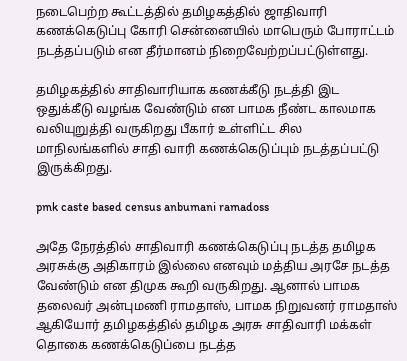நடைபெற்ற கூட்டத்தில் தமிழகத்தில் ஜாதிவாரி கணக்கெடுப்பு கோரி சென்னையில் மாபெரும் போராட்டம் நடத்தப்படும் என தீர்மானம் நிறைவேற்றப்பட்டுள்ளது.

தமிழகத்தில் சாதிவாரியாக கணக்கீடு நடத்தி இட ஒதுக்கீடு வழங்க வேண்டும் என பாமக நீண்ட காலமாக வலியுறுத்தி வருகிறது பீகார் உள்ளிட்ட சில மாநிலங்களில் சாதி வாரி கணக்கெடுப்பும் நடத்தப்பட்டு இருக்கிறது.

pmk caste based census anbumani ramadoss

அதே நேரத்தில் சாதிவாரி கணக்கெடுப்பு நடத்த தமிழக அரசுக்கு அதிகாரம் இல்லை எனவும் மத்திய அரசே நடத்த வேண்டும் என திமுக கூறி வருகிறது. ஆனால் பாமக தலைவர் அன்புமணி ராமதாஸ், பாமக நிறுவனர் ராமதாஸ் ஆகியோர் தமிழகத்தில் தமிழக அரசு சாதிவாரி மக்கள் தொகை கணக்கெடுப்பை நடத்த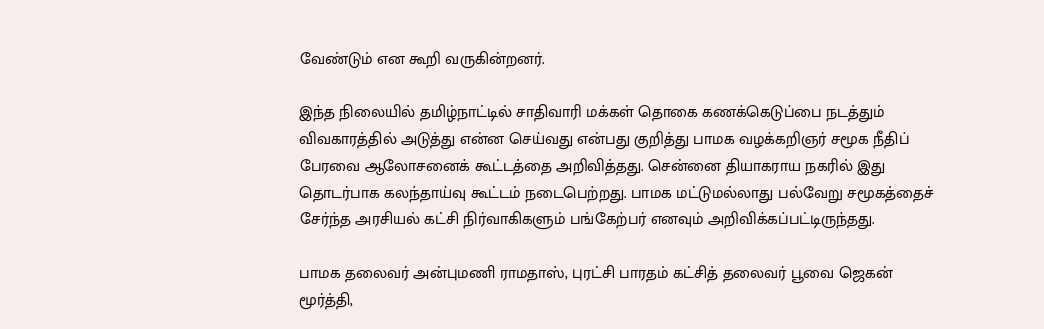வேண்டும் என கூறி வருகின்றனர்.

இந்த நிலையில் தமிழ்நாட்டில் சாதிவாரி மக்கள் தொகை கணக்கெடுப்பை நடத்தும் விவகாரத்தில் அடுத்து என்ன செய்வது என்பது குறித்து பாமக வழக்கறிஞர் சமூக நீதிப் பேரவை ஆலோசனைக் கூட்டத்தை அறிவித்தது. சென்னை தியாகராய நகரில் இது தொடர்பாக கலந்தாய்வு கூட்டம் நடைபெற்றது. பாமக மட்டுமல்லாது பல்வேறு சமூகத்தைச் சேர்ந்த அரசியல் கட்சி நிர்வாகிகளும் பங்கேற்பர் எனவும் அறிவிக்கப்பட்டிருந்தது.

பாமக தலைவர் அன்புமணி ராமதாஸ், புரட்சி பாரதம் கட்சித் தலைவர் பூவை ஜெகன் மூர்த்தி,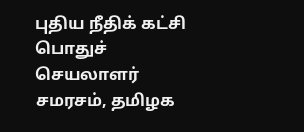புதிய நீதிக் கட்சி பொதுச் செயலாளர் சமரசம், தமிழக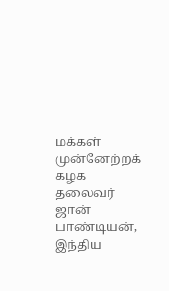மக்கள் முன்னேற்றக் கழக தலைவர் ஜான் பாண்டியன், இந்திய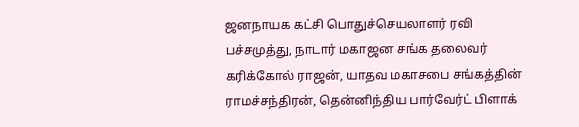ஜனநாயக கட்சி பொதுச்செயலாளர் ரவி பச்சமுத்து, நாடார் மகாஜன சங்க தலைவர் கரிக்கோல் ராஜன், யாதவ மகாசபை சங்கத்தின் ராமச்சந்திரன், தென்னிந்திய பார்வேர்ட் பிளாக்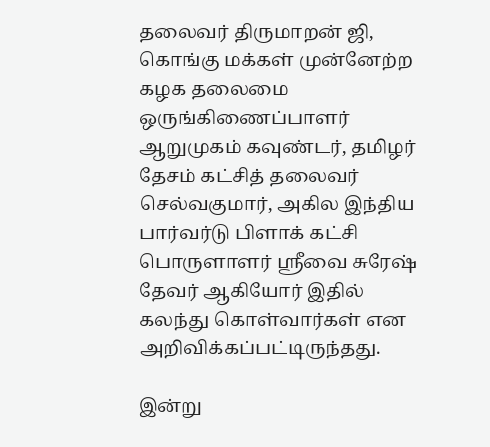தலைவர் திருமாறன் ஜி, கொங்கு மக்கள் முன்னேற்ற கழக தலைமை ஒருங்கிணைப்பாளர் ஆறுமுகம் கவுண்டர், தமிழர் தேசம் கட்சித் தலைவர் செல்வகுமார், அகில இந்திய பார்வர்டு பிளாக் கட்சி பொருளாளர் ஸ்ரீவை சுரேஷ் தேவர் ஆகியோர் இதில் கலந்து கொள்வார்கள் என அறிவிக்கப்பட்டிருந்தது.

இன்று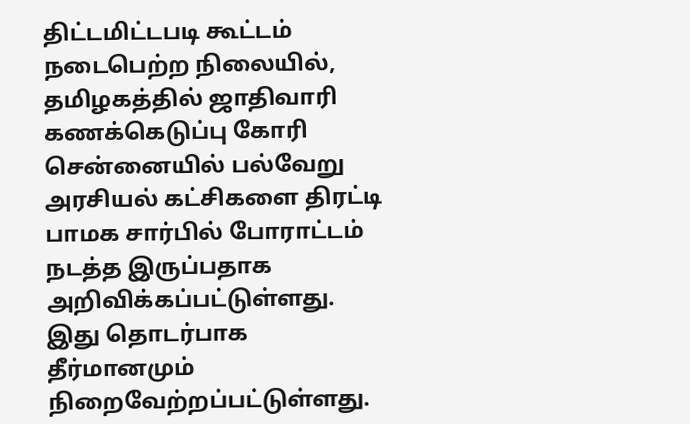திட்டமிட்டபடி கூட்டம் நடைபெற்ற நிலையில், தமிழகத்தில் ஜாதிவாரி கணக்கெடுப்பு கோரி சென்னையில் பல்வேறு அரசியல் கட்சிகளை திரட்டி பாமக சார்பில் போராட்டம் நடத்த இருப்பதாக அறிவிக்கப்பட்டுள்ளது. இது தொடர்பாக தீர்மானமும் நிறைவேற்றப்பட்டுள்ளது.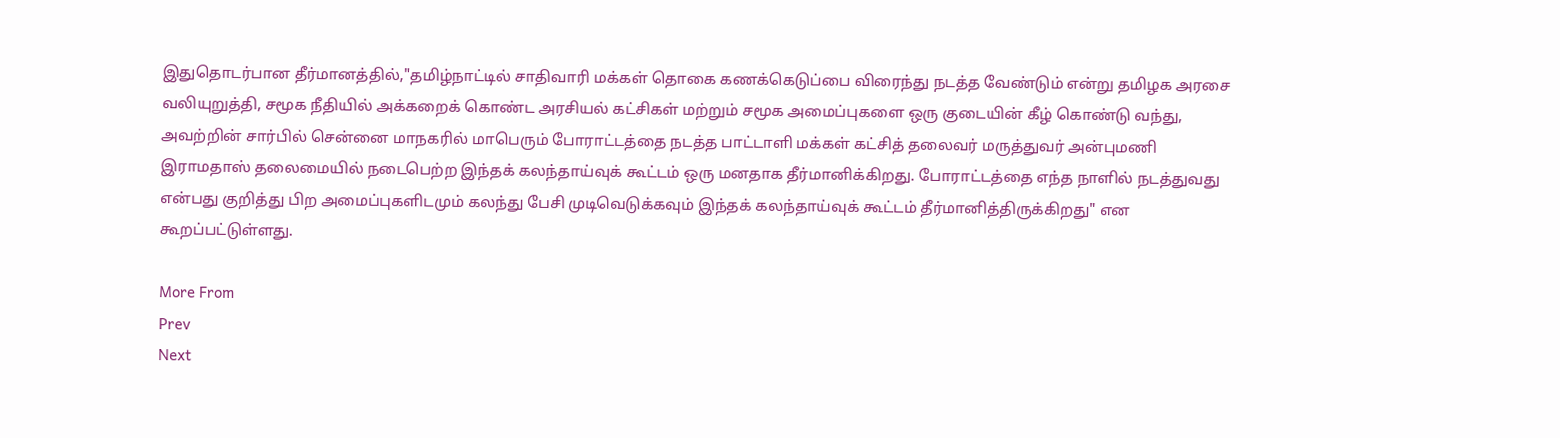இதுதொடர்பான தீர்மானத்தில்,"தமிழ்நாட்டில் சாதிவாரி மக்கள் தொகை கணக்கெடுப்பை விரைந்து நடத்த வேண்டும் என்று தமிழக அரசை வலியுறுத்தி, சமூக நீதியில் அக்கறைக் கொண்ட அரசியல் கட்சிகள் மற்றும் சமூக அமைப்புகளை ஒரு குடையின் கீழ் கொண்டு வந்து, அவற்றின் சார்பில் சென்னை மாநகரில் மாபெரும் போராட்டத்தை நடத்த பாட்டாளி மக்கள் கட்சித் தலைவர் மருத்துவர் அன்புமணி இராமதாஸ் தலைமையில் நடைபெற்ற இந்தக் கலந்தாய்வுக் கூட்டம் ஒரு மனதாக தீர்மானிக்கிறது. போராட்டத்தை எந்த நாளில் நடத்துவது என்பது குறித்து பிற அமைப்புகளிடமும் கலந்து பேசி முடிவெடுக்கவும் இந்தக் கலந்தாய்வுக் கூட்டம் தீர்மானித்திருக்கிறது" என கூறப்பட்டுள்ளது.

More From
Prev
Next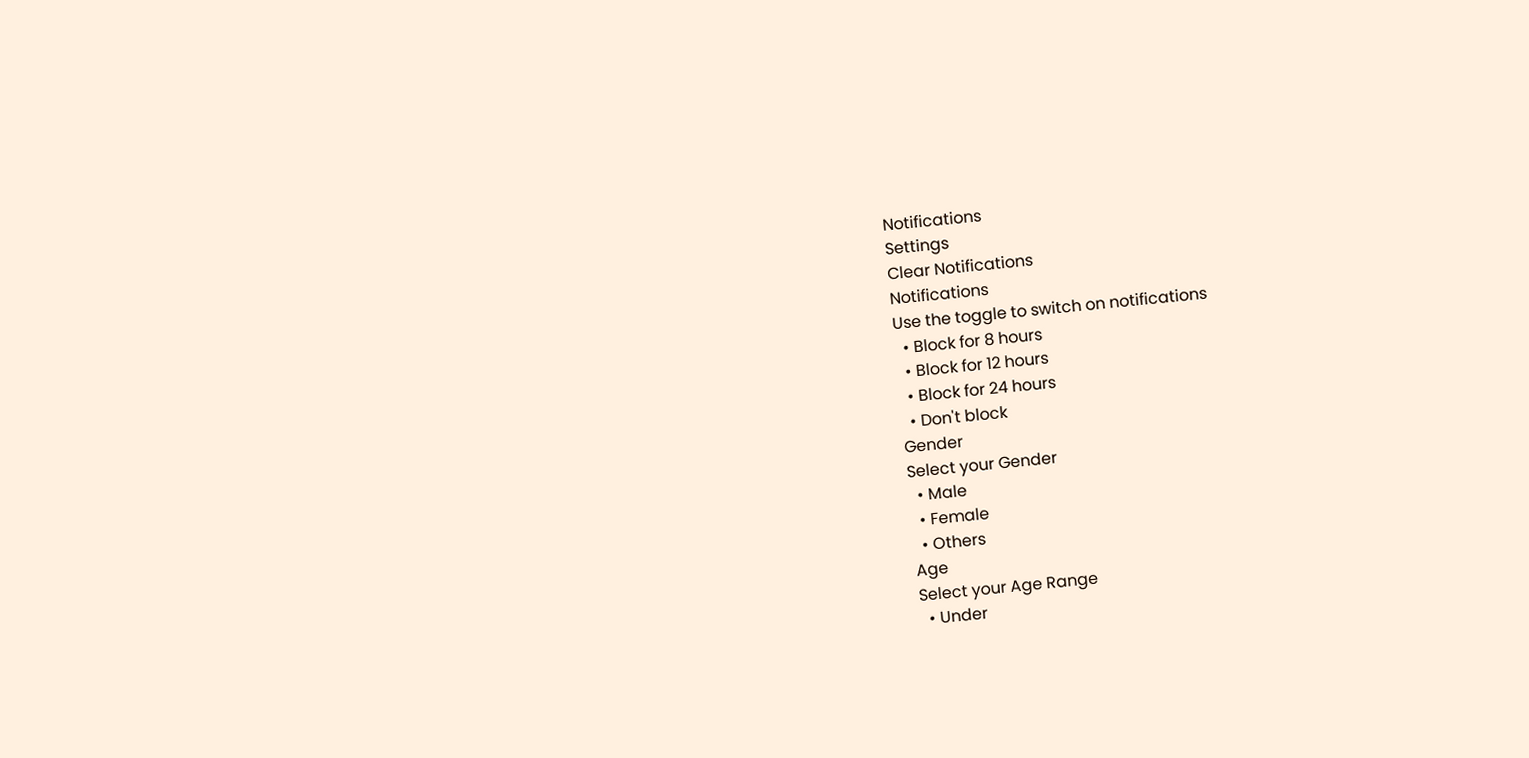Notifications
Settings
Clear Notifications
Notifications
Use the toggle to switch on notifications
  • Block for 8 hours
  • Block for 12 hours
  • Block for 24 hours
  • Don't block
Gender
Select your Gender
  • Male
  • Female
  • Others
Age
Select your Age Range
  • Under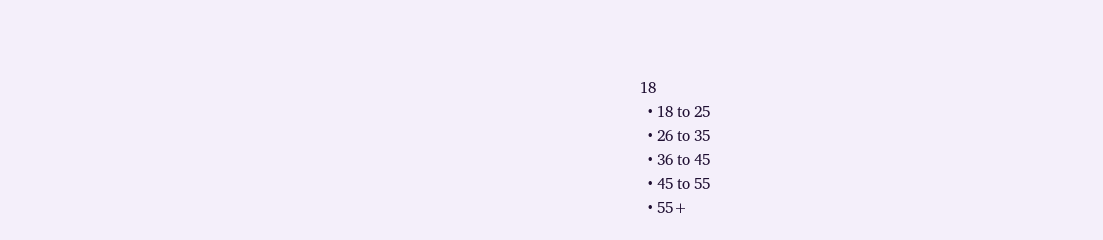18
  • 18 to 25
  • 26 to 35
  • 36 to 45
  • 45 to 55
  • 55+